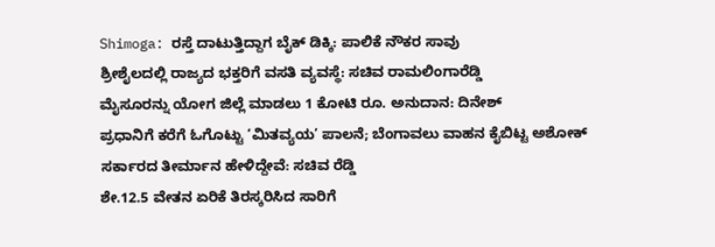Shimoga: ರಸ್ತೆ ದಾಟುತ್ತಿದ್ದಾಗ ಬೈಕ್ ಡಿಕ್ಕಿ: ಪಾಲಿಕೆ ನೌಕರ ಸಾವು
ಶ್ರೀಶೈಲದಲ್ಲಿ ರಾಜ್ಯದ ಭಕ್ತರಿಗೆ ವಸತಿ ವ್ಯವಸ್ಥೆ: ಸಚಿವ ರಾಮಲಿಂಗಾರೆಡ್ಡಿ
ಮೈಸೂರನ್ನು ಯೋಗ ಜಿಲ್ಲೆ ಮಾಡಲು 1 ಕೋಟಿ ರೂ. ಅನುದಾನ: ದಿನೇಶ್
ಪ್ರಧಾನಿಗೆ ಕರೆಗೆ ಓಗೊಟ್ಟು ‘ಮಿತವ್ಯಯ’ ಪಾಲನೆ; ಬೆಂಗಾವಲು ವಾಹನ ಕೈಬಿಟ್ಟ ಅಶೋಕ್
ಸರ್ಕಾರದ ತೀರ್ಮಾನ ಹೇಳಿದ್ದೇವೆ: ಸಚಿವ ರೆಡ್ಡಿ
ಶೇ.12.5 ವೇತನ ಏರಿಕೆ ತಿರಸ್ಕರಿಸಿದ ಸಾರಿಗೆ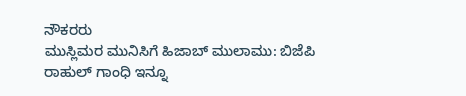ನೌಕರರು
ಮುಸ್ಲಿಮರ ಮುನಿಸಿಗೆ ಹಿಜಾಬ್ ಮುಲಾಮು: ಬಿಜೆಪಿ
ರಾಹುಲ್ ಗಾಂಧಿ ಇನ್ನೂ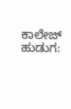ಕಾಲೇಜ್ ಹುಡುಗ: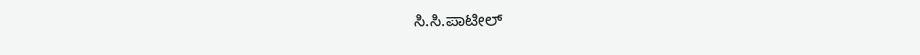ಸಿ.ಸಿ.ಪಾಟೀಲ್